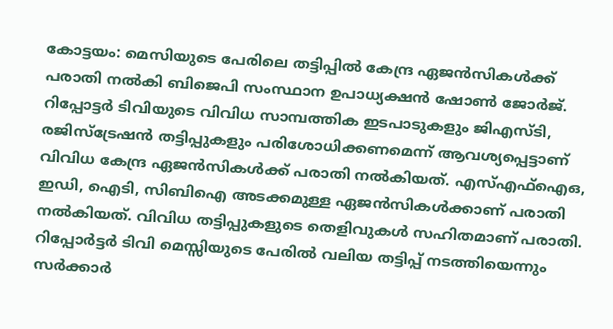കോട്ടയം: മെസിയുടെ പേരിലെ തട്ടിപ്പിൽ കേന്ദ്ര ഏജൻസികൾക്ക് പരാതി നൽകി ബിജെപി സംസ്ഥാന ഉപാധ്യക്ഷൻ ഷോൺ ജോർജ്. റിപ്പോട്ടർ ടിവിയുടെ വിവിധ സാമ്പത്തിക ഇടപാടുകളും ജിഎസ്ടി, രജിസ്ട്രേഷൻ തട്ടിപ്പുകളും പരിശോധിക്കണമെന്ന് ആവശ്യപ്പെട്ടാണ് വിവിധ കേന്ദ്ര ഏജൻസികൾക്ക് പരാതി നൽകിയത്. എസ്എഫ്ഐഒ, ഇഡി, ഐടി, സിബിഐ അടക്കമുള്ള ഏജൻസികൾക്കാണ് പരാതി നൽകിയത്. വിവിധ തട്ടിപ്പുകളുടെ തെളിവുകൾ സഹിതമാണ് പരാതി. റിപ്പോർട്ടർ ടിവി മെസ്സിയുടെ പേരിൽ വലിയ തട്ടിപ്പ് നടത്തിയെന്നും സർക്കാർ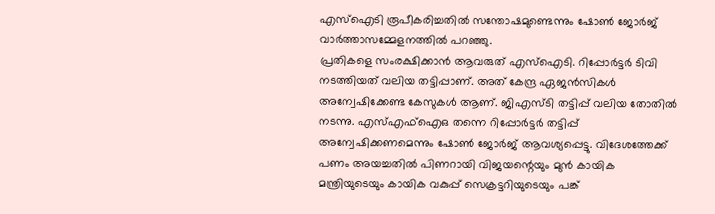എസ്ഐടി രൂപീകരിച്ചതിൽ സന്തോഷമുണ്ടെന്നും ഷോൺ ജോർജ് വാർത്താസമ്മേളനത്തിൽ പറഞ്ഞു.
പ്രതികളെ സംരക്ഷിക്കാൻ ആവരുത് എസ്ഐടി. റിപ്പോർട്ടർ ടിവി നടത്തിയത് വലിയ തട്ടിപ്പാണ്. അത് കേന്ദ്ര ഏജൻസികൾ അന്വേഷിക്കേണ്ട കേസുകൾ ആണ്. ജിഎസ്ടി തട്ടിപ്പ് വലിയ തോതിൽ നടന്നു. എസ്എഫ്ഐഒ തന്നെ റിപ്പോർട്ടർ തട്ടിപ്പ് അന്വേഷിക്കണമെന്നും ഷോൺ ജോർജ് ആവശ്യപ്പെട്ടു. വിദേശത്തേക്ക് പണം അയച്ചതിൽ പിണറായി വിജയന്റെയും മുൻ കായിക മന്ത്രിയുടെയും കായിക വകുപ്പ് സെക്രട്ടറിയുടെയും പങ്ക്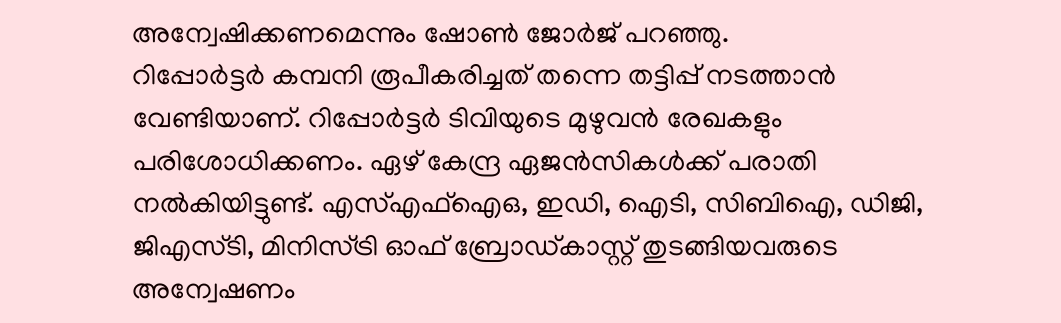അന്വേഷിക്കണമെന്നും ഷോൺ ജോർജ് പറഞ്ഞു.
റിപ്പോർട്ടർ കമ്പനി രൂപീകരിച്ചത് തന്നെ തട്ടിപ്പ് നടത്താൻ വേണ്ടിയാണ്. റിപ്പോർട്ടർ ടിവിയുടെ മുഴുവൻ രേഖകളും പരിശോധിക്കണം. ഏഴ് കേന്ദ്ര ഏജൻസികൾക്ക് പരാതി നൽകിയിട്ടുണ്ട്. എസ്എഫ്ഐഒ, ഇഡി, ഐടി, സിബിഐ, ഡിജി, ജിഎസ്ടി, മിനിസ്ട്രി ഓഫ് ബ്രോഡ്കാസ്റ്റ് തുടങ്ങിയവരുടെ അന്വേഷണം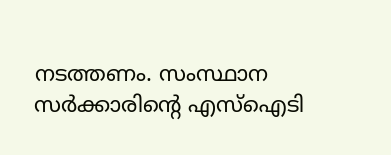നടത്തണം. സംസ്ഥാന സർക്കാരിന്റെ എസ്ഐടി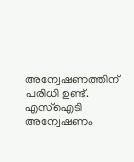അന്വേഷണത്തിന് പരിധി ഉണ്ട്. എസ്ഐടി അന്വേഷണം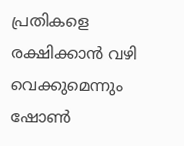പ്രതികളെ രക്ഷിക്കാൻ വഴി വെക്കുമെന്നും ഷോൺ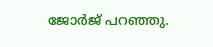ജോർജ് പറഞ്ഞു.